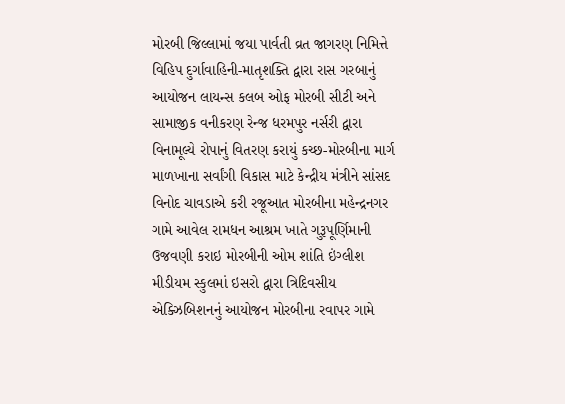મોરબી જિલ્લામાં જયા પાર્વતી વ્રત જાગરણ નિમિત્તે  વિહિપ દુર્ગાવાહિની-માતૃશક્તિ દ્વારા રાસ ગરબાનું આયોજન લાયન્સ કલબ ઓફ મોરબી સીટી અને સામાજીક વનીકરણ રેન્જ ધરમપુર નર્સરી દ્વારા વિનામૂલ્યે રોપાનું વિતરણ કરાયું કચ્છ-મોરબીના માર્ગ માળખાના સર્વાંગી વિકાસ માટે કેન્દ્રીય મંત્રીને સાંસદ વિનોદ ચાવડાએ કરી રજૂઆત મોરબીના મહેન્દ્રનગર ગામે આવેલ રામધન આશ્રમ ખાતે ગુરૂપૂર્ણિમાની ઉજવણી કરાઇ મોરબીની ઓમ શાંતિ ઇંગ્લીશ મીડીયમ સ્કુલમાં ઇસરો દ્વારા ત્રિદિવસીય એક્ઝિબિશનનું આયોજન મોરબીના રવાપર ગામે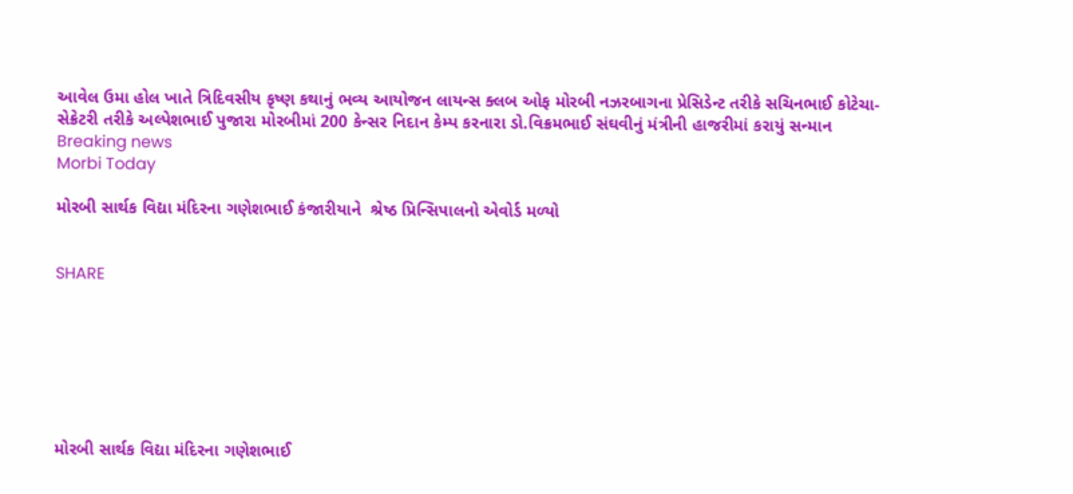આવેલ ઉમા હોલ ખાતે ત્રિદિવસીય કૃષ્ણ કથાનું ભવ્ય આયોજન લાયન્સ ક્લબ ઓફ મોરબી નઝરબાગના પ્રેસિડેન્ટ તરીકે સચિનભાઈ કોટેચા-સેક્રેટરી તરીકે અલ્પેશભાઈ પુજારા મોરબીમાં 200 કેન્સર નિદાન કેમ્પ કરનારા ડો.વિક્રમભાઈ સંઘવીનું મંત્રીની હાજરીમાં કરાયું સન્માન
Breaking news
Morbi Today

મોરબી સાર્થક વિદ્યા મંદિરના ગણેશભાઈ કંજારીયાને  શ્રેષ્ઠ પ્રિન્સિપાલનો એવોર્ડ મળ્યો


SHARE







મોરબી સાર્થક વિદ્યા મંદિરના ગણેશભાઈ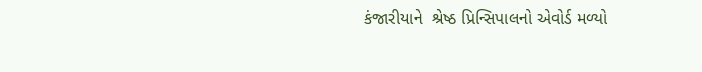કંજારીયાને  શ્રેષ્ઠ પ્રિન્સિપાલનો એવોર્ડ મળ્યો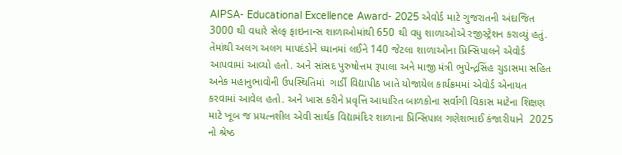AIPSA- Educational Excellence Award- 2025 એવોર્ડ માટે ગુજરાતની અંદાજિત 3000 થી વધારે સેલ્ફ ફાઇનાન્સ શાળાઓમાંથી 650 થી વધુ શાળાઓએ રજીસ્ટ્રેશન કરાવ્યું હતું. તેમાંથી અલગ અલગ માપદંડોને ધ્યાનમાં લઈને 140 જેટલા શાળાઓના પ્રિન્સિપાલને એવોર્ડ આપવામાં આવ્યો હતો. અને સાંસદ પુરુષોત્તમ રૂપાલા અને માજી મંત્રી ભુપેન્દ્રસિંહ ચુડાસમા સહિત અનેક મહાનુભાવોની ઉપસ્થિતિમાં  ગાર્ડી વિદ્યાપીઠ ખાતે યોજાયેલ કાર્યક્રમમાં એવોર્ડ એનાયત કરવામાં આવેલ હતો. અને ખાસ કરીને પ્રવૃત્તિ આધારિત બાળકોના સર્વાંગી વિકાસ માટેના શિક્ષણ માટે ખૂબ જ પ્રયત્નશીલ એવી સાર્થક વિદ્યામંદિર શાળાના પ્રિન્સિપાલ ગણેશભાઈ કંજારીયાને  2025 નો શ્રેષ્ઠ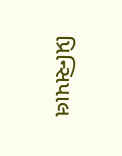પ્રિન્સિપાલ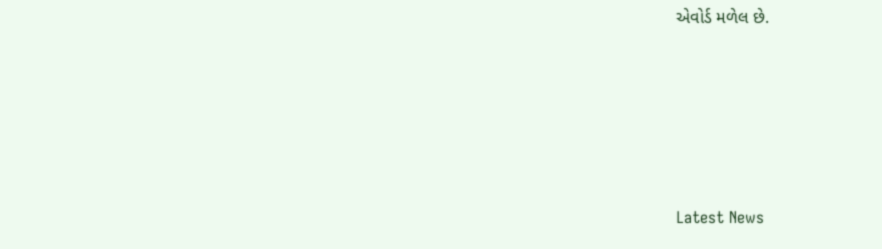એવોર્ડ મળેલ છે.






Latest News